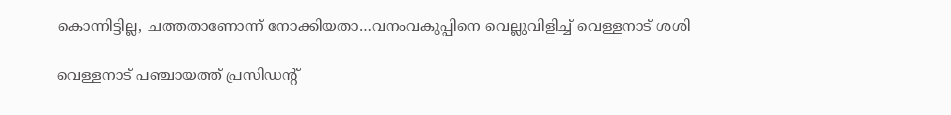കൊന്നിട്ടില്ല, ചത്തതാണോന്ന് നോക്കിയതാ…വനംവകുപ്പിനെ വെല്ലുവിളിച്ച് വെള്ളനാട് ശശി

വെള്ളനാട് പഞ്ചായത്ത് പ്രസിഡന്റ്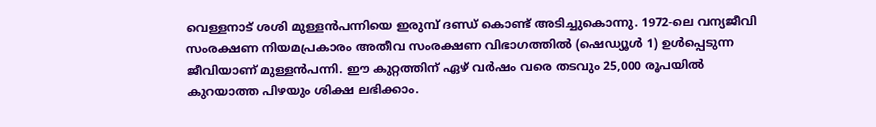വെള്ളനാട് ശശി മുള്ളൻപന്നിയെ ഇരുമ്പ് ദണ്ഡ് കൊണ്ട് അടിച്ചുകൊന്നു. 1972-ലെ വന്യജീവി സംരക്ഷണ നിയമപ്രകാരം അതീവ സംരക്ഷണ വിഭാഗത്തിൽ (ഷെഡ്യൂൾ 1) ഉൾപ്പെടുന്ന ജീവിയാണ് മുള്ളൻപന്നി. ഈ കുറ്റത്തിന് ഏഴ് വർഷം വരെ തടവും 25,000 രൂപയിൽ കുറയാത്ത പിഴയും ശിക്ഷ ലഭിക്കാം.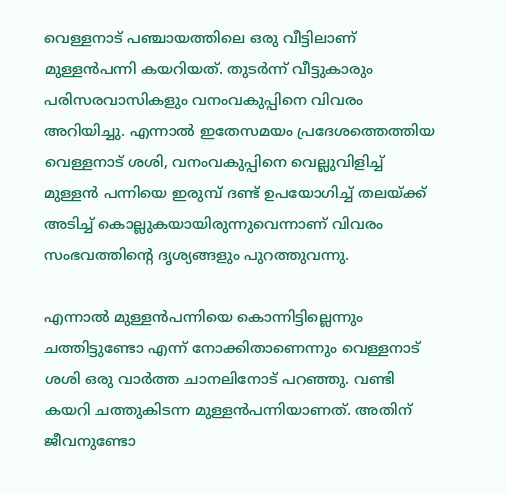വെള്ളനാട് പഞ്ചായത്തിലെ ഒരു വീട്ടിലാണ് മുള്ളൻപന്നി കയറിയത്. തുടർന്ന് വീട്ടുകാരും പരിസരവാസികളും വനംവകുപ്പിനെ വിവരം അറിയിച്ചു. എന്നാൽ ഇതേസമയം പ്രദേശത്തെത്തിയ വെള്ളനാട് ശശി, വനംവകുപ്പിനെ വെല്ലുവിളിച്ച് മുള്ളൻ പന്നിയെ ഇരുമ്പ് ദണ്ട് ഉപയോഗിച്ച് തലയ്ക്ക് അടിച്ച് കൊല്ലുകയായിരുന്നുവെന്നാണ് വിവരം സംഭവത്തിന്‍റെ ദൃശ്യങ്ങളും പുറത്തുവന്നു.

എന്നാൽ മുള്ളൻപന്നിയെ കൊന്നിട്ടില്ലെന്നും ചത്തിട്ടുണ്ടോ എന്ന് നോക്കിതാണെന്നും വെള്ളനാട് ശശി ഒരു വാർത്ത ചാനലിനോട് പറഞ്ഞു. വണ്ടി കയറി ചത്തുകിടന്ന മുള്ളൻപന്നിയാണത്. അതിന് ജീവനുണ്ടോ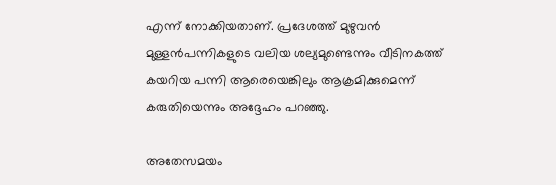എന്ന് നോക്കിയതാണ്. പ്രദേശത്ത് മുഴുവൻ മുള്ളൻപന്നികളുടെ വലിയ ശല്യമുണ്ടെന്നും വീടിനകത്ത് കയറിയ പന്നി ആരെയെങ്കിലും ആക്രമിക്കുമെന്ന് കരുതിയെന്നും അദ്ദേഹം പറഞ്ഞു.

അതേസമയം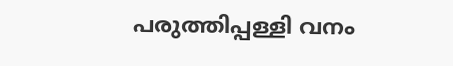പരുത്തിപ്പള്ളി വനം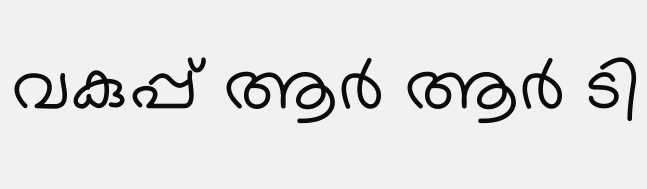വകുപ്പ് ആർ ആർ ടി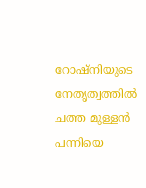റോഷ്നിയുടെ നേതൃത്വത്തിൽ ചത്ത മുള്ളൻ പന്നിയെ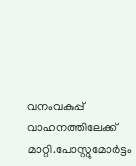വനംവകുപ്പ് വാഹനത്തിലേക്ക് മാറ്റി.പോസ്റ്റുമോർട്ടം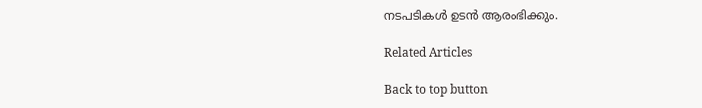നടപടികൾ ഉടൻ ആരംഭിക്കും.

Related Articles

Back to top button